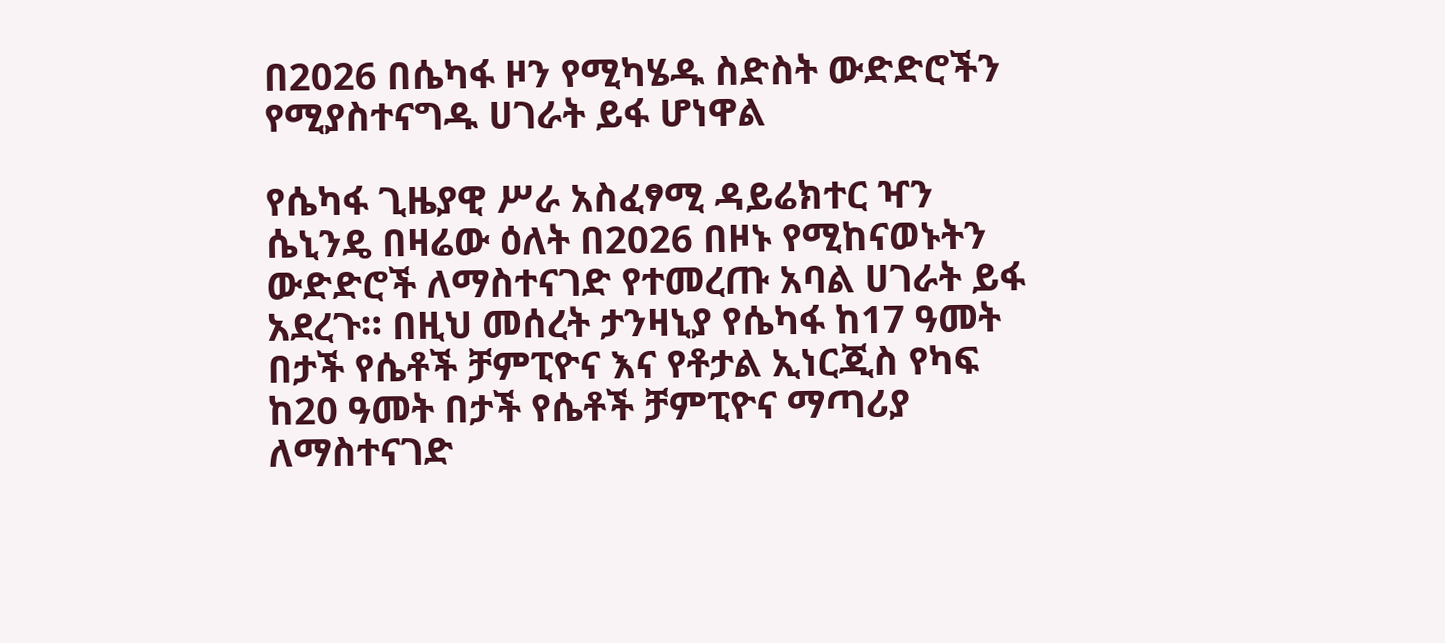በ2026 በሴካፋ ዞን የሚካሄዱ ስድስት ውድድሮችን የሚያስተናግዱ ሀገራት ይፋ ሆነዋል

የሴካፋ ጊዜያዊ ሥራ አስፈፃሚ ዳይሬክተር ዣን ሴኒንዴ በዛሬው ዕለት በ2026 በዞኑ የሚከናወኑትን ውድድሮች ለማስተናገድ የተመረጡ አባል ሀገራት ይፋ አደረጉ። በዚህ መሰረት ታንዛኒያ የሴካፋ ከ17 ዓመት በታች የሴቶች ቻምፒዮና እና የቶታል ኢነርጂስ የካፍ ከ20 ዓመት በታች የሴቶች ቻምፒዮና ማጣሪያ ለማስተናገድ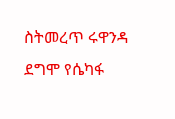ስትመረጥ ሩዋንዳ ደግሞ የሴካፋ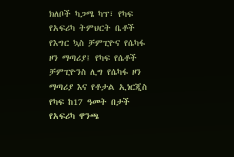ክለቦች ካጋሜ ካፕ፣ የካፍ የአፍሪካ ትምህርት ቤቶች የእግር ኳስ ቻምፒዮና የሴካፋ ዞን ማጣሪያ፤ የካፍ የሴቶች ቻምፒዮንስ ሊግ የሴካፋ ዞን ማጣሪያ እና የቶታል ኢነርጂስ የካፍ ከ17 ዓመት በታች የአፍሪካ ዋንጫ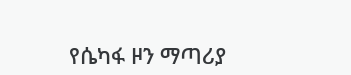የሴካፋ ዞን ማጣሪያ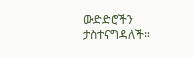ውድድሮችን ታስተናግዳለች።